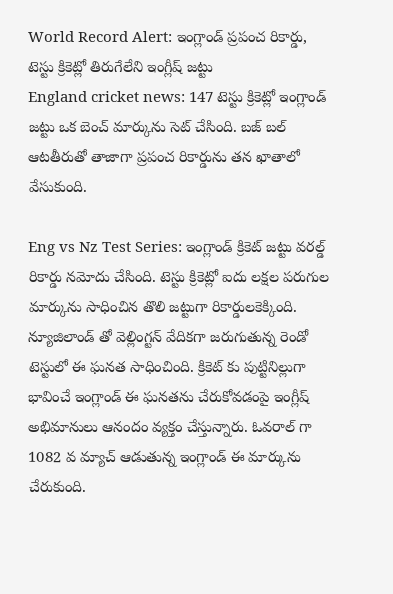World Record Alert: ఇంగ్లాండ్ ప్రపంచ రికార్డు, టెస్టు క్రికెట్లో తిరుగేలేని ఇంగ్లీష్ జట్టు
England cricket news: 147 టెస్టు క్రికెట్లో ఇంగ్లాండ్ జట్టు ఒక బెంచ్ మార్కును సెట్ చేసింది. బజ్ బల్ ఆటతీరుతో తాజాగా ప్రపంచ రికార్డును తన ఖాతాలో వేసుకుంది.

Eng vs Nz Test Series: ఇంగ్లాండ్ క్రికెట్ జట్టు వరల్డ్ రికార్డు నమోదు చేసింది. టెస్టు క్రికెట్లో ఐదు లక్షల పరుగుల మార్కును సాధించిన తొలి జట్టుగా రికార్డులకెక్కింది. న్యూజిలాండ్ తో వెల్లింగ్టన్ వేదికగా జరుగుతున్న రెండో టెస్టులో ఈ ఘనత సాధించింది. క్రికెట్ కు పుట్టినిల్లుగా భావించే ఇంగ్లాండ్ ఈ ఘనతను చేరుకోవడంపై ఇంగ్లీష్ అభిమానులు ఆనందం వ్యక్తం చేస్తున్నారు. ఓవరాల్ గా 1082 వ మ్యాచ్ ఆడుతున్న ఇంగ్లాండ్ ఈ మార్కును చేరుకుంది.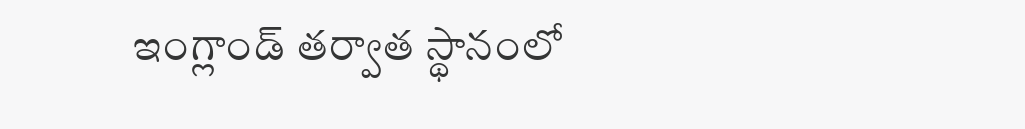ఇంగ్లాండ్ తర్వాత స్థానంలో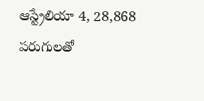ఆస్ట్రేలియా 4, 28,868 పరుగులతో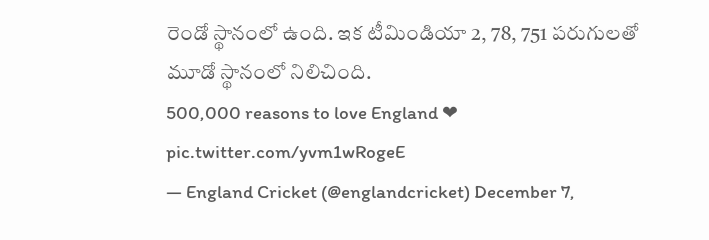రెండో స్థానంలో ఉంది. ఇక టీమిండియా 2, 78, 751 పరుగులతో మూడో స్థానంలో నిలిచింది.
500,000 reasons to love England ❤ pic.twitter.com/yvm1wRogeE
— England Cricket (@englandcricket) December 7,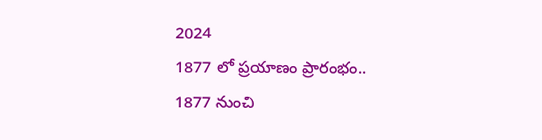2024
1877 లో ప్రయాణం ప్రారంభం..
1877 నుంచి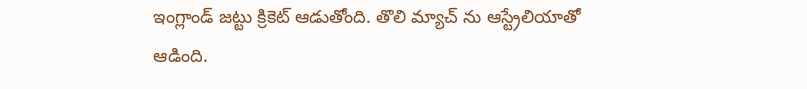ఇంగ్లాండ్ జట్టు క్రికెట్ ఆడుతోంది. తొలి మ్యాచ్ ను ఆస్ట్రేలియాతో ఆడింది.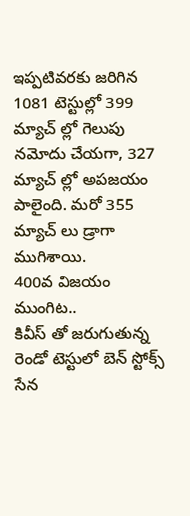ఇప్పటివరకు జరిగిన 1081 టెస్టుల్లో 399 మ్యాచ్ ల్లో గెలుపు నమోదు చేయగా, 327 మ్యాచ్ ల్లో అపజయం పాలైంది. మరో 355 మ్యాచ్ లు డ్రాగా ముగిశాయి.
400వ విజయం ముంగిట..
కివీస్ తో జరుగుతున్న రెండో టెస్టులో బెన్ స్టోక్స్ సేన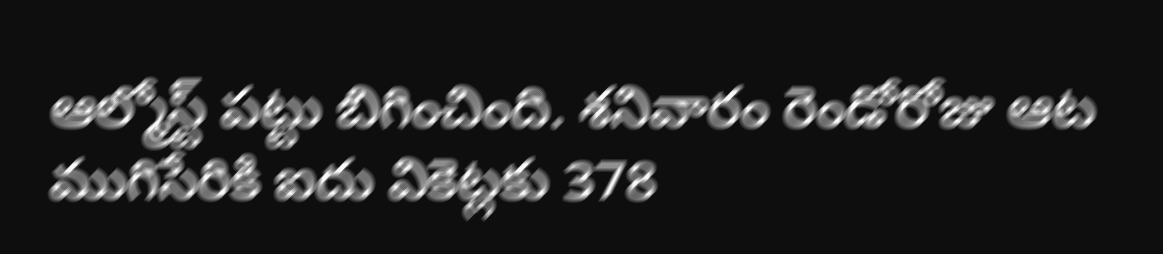ఆల్మోస్ట్ పట్టు బిగించింది. శనివారం రెండోరోజు ఆట ముగిసేరికి ఐదు వికెట్లకు 378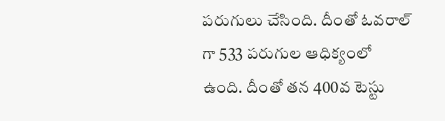పరుగులు చేసింది. దీంతో ఓవరాల్ గా 533 పరుగుల ఆధిక్యంలో ఉంది. దీంతో తన 400వ టెస్టు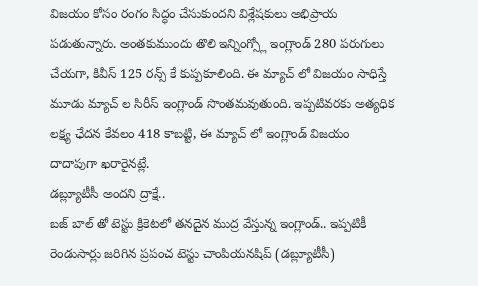విజయం కోసం రంగం సిద్ధం చేసుకుందని విశ్లేషకులు అభిప్రాయ పడుతున్నారు. అంతకుముందు తొలి ఇన్నింగ్స్లో ఇంగ్లాండ్ 280 పరుగులు చేయగా, కివీస్ 125 రన్స్ కే కుప్పకూలింది. ఈ మ్యాచ్ లో విజయం సాధిస్తే మూడు మ్యాచ్ ల సిరీస్ ఇంగ్లాండ్ సొంతమవుతుంది. ఇప్పటివరకు అత్యధిక లక్ష్య ఛేదన కేవలం 418 కాబట్టి, ఈ మ్యాచ్ లో ఇంగ్లాండ్ విజయం దాదాపుగా ఖరారైనట్లే.
డబ్ల్యూటీసీ అందని ద్రాక్షే..
బజ్ బాల్ తో టెస్టు క్రికెటలో తనదైన ముద్ర వేస్తున్న ఇంగ్లాండ్.. ఇప్పటికీ రెండుసార్లు జరిగిన ప్రపంచ టెస్టు చాంపియనషిప్ (డబ్ల్యూటీసీ)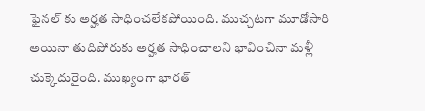ఫైనల్ కు అర్హత సాధించలేకపోయింది. ముచ్చటగా మూడోసారి అయినా తుదిపోరుకు అర్హత సాధించాలని భావించినా మళ్లీ చుక్కెదురైంది. ముఖ్యంగా భారత్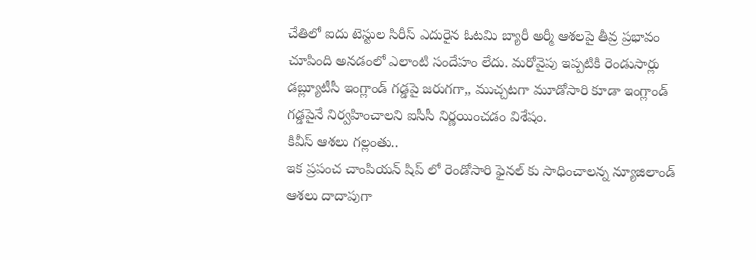చేతిలో ఐదు టెస్టుల సిరీస్ ఎదురైన ఓటమి బ్యారీ అర్మీ ఆశలపై తీవ్ర ప్రభావం చూపింది అనడంలో ఎలాంటి సందేహం లేదు. మరోవైపు ఇప్పటికి రెండుసార్లు డబ్ల్యూటీసీ ఇంగ్లాండ్ గడ్డపై జరుగగా,, ముచ్చటగా మూడోసారి కూడా ఇంగ్లాండ్ గడ్డపైనే నిర్వహించాలని ఐసీసీ నిర్ణయించడం విశేషం.
కివీస్ ఆశలు గల్లంతు..
ఇక ప్రపంచ చాంపియన్ షిప్ లో రెండోసారి ఫైనల్ కు సాధించాలన్న న్యూజిలాండ్ ఆశలు దాదాపుగా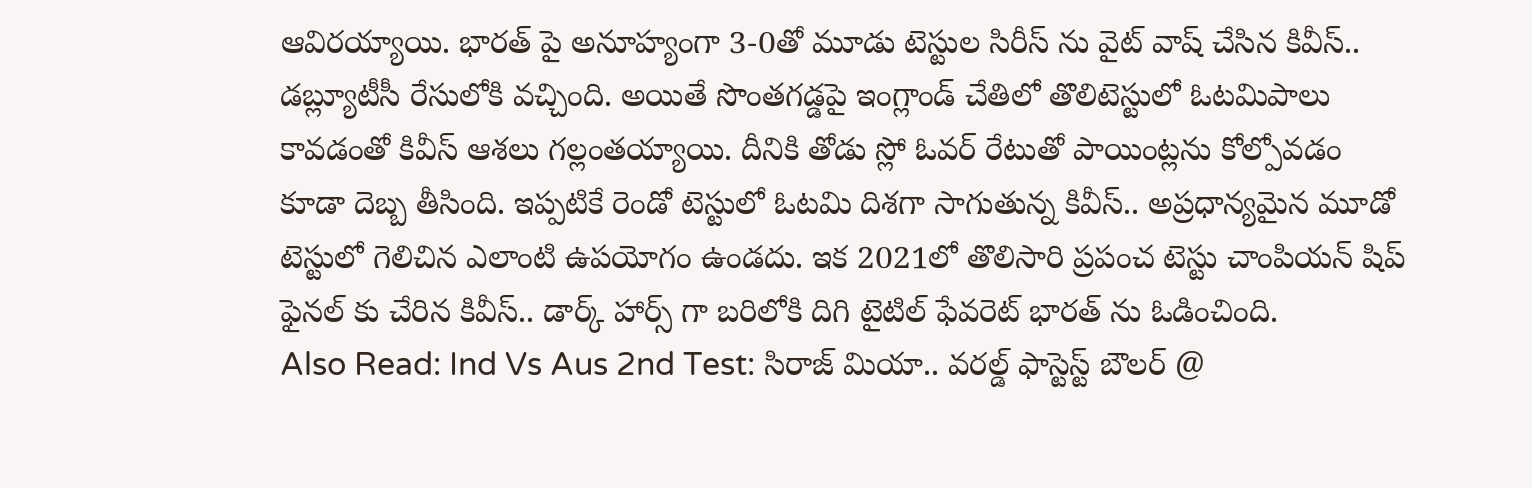ఆవిరయ్యాయి. భారత్ పై అనూహ్యంగా 3-0తో మూడు టెస్టుల సిరీస్ ను వైట్ వాష్ చేసిన కివీస్.. డబ్ల్యూటీసీ రేసులోకి వచ్చింది. అయితే సొంతగడ్డపై ఇంగ్లాండ్ చేతిలో తొలిటెస్టులో ఓటమిపాలు కావడంతో కివీస్ ఆశలు గల్లంతయ్యాయి. దీనికి తోడు స్లో ఓవర్ రేటుతో పాయింట్లను కోల్పోవడం కూడా దెబ్బ తీసింది. ఇప్పటికే రెండో టెస్టులో ఓటమి దిశగా సాగుతున్న కివీస్.. అప్రధాన్యమైన మూడో టెస్టులో గెలిచిన ఎలాంటి ఉపయోగం ఉండదు. ఇక 2021లో తొలిసారి ప్రపంచ టెస్టు చాంపియన్ షిప్ ఫైనల్ కు చేరిన కివీస్.. డార్క్ హార్స్ గా బరిలోకి దిగి టైటిల్ ఫేవరెట్ భారత్ ను ఓడించింది.
Also Read: Ind Vs Aus 2nd Test: సిరాజ్ మియా.. వరల్డ్ ఫాస్టెస్ట్ బౌలర్ @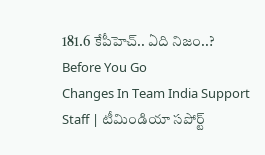181.6 కేపీహెచ్.. ఏది నిజం..?
Before You Go
Changes In Team India Support Staff | టీమిండియా సపోర్ట్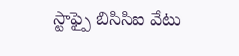స్టాఫ్పై బిసిసిఐ వేటు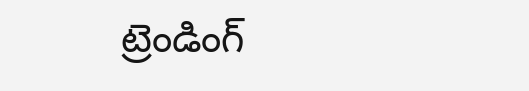ట్రెండింగ్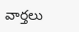వార్తలు